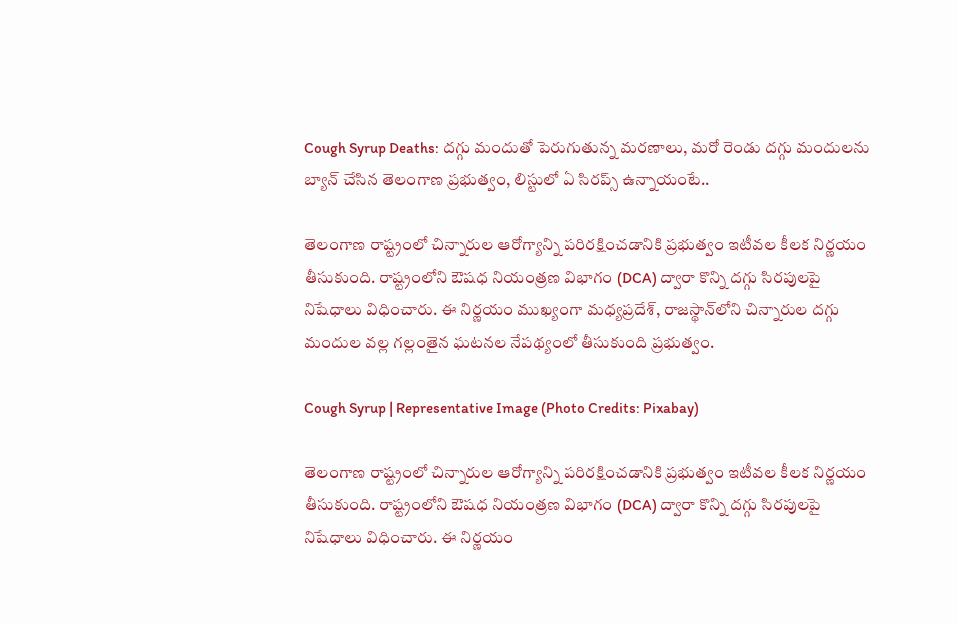Cough Syrup Deaths: దగ్గు మందుతో పెరుగుతున్న మరణాలు, మరో రెండు దగ్గు మందులను బ్యాన్‌ చేసిన తెలంగాణ ప్రభుత్వం, లిస్టులో ఏ సిరప్స్ ఉన్నాయంటే..

తెలంగాణ రాష్ట్రంలో చిన్నారుల ఆరోగ్యాన్ని పరిరక్షించడానికి ప్రభుత్వం ఇటీవల కీలక నిర్ణయం తీసుకుంది. రాష్ట్రంలోని ఔషధ నియంత్రణ విభాగం (DCA) ద్వారా కొన్ని దగ్గు సిరపులపై నిషేధాలు విధించారు. ఈ నిర్ణయం ముఖ్యంగా మధ్యప్రదేశ్, రాజస్థాన్‌లోని చిన్నారుల దగ్గు మందుల వల్ల గల్లంతైన ఘటనల నేపథ్యంలో తీసుకుంది ప్రభుత్వం.

Cough Syrup | Representative Image (Photo Credits: Pixabay)

తెలంగాణ రాష్ట్రంలో చిన్నారుల ఆరోగ్యాన్ని పరిరక్షించడానికి ప్రభుత్వం ఇటీవల కీలక నిర్ణయం తీసుకుంది. రాష్ట్రంలోని ఔషధ నియంత్రణ విభాగం (DCA) ద్వారా కొన్ని దగ్గు సిరపులపై నిషేధాలు విధించారు. ఈ నిర్ణయం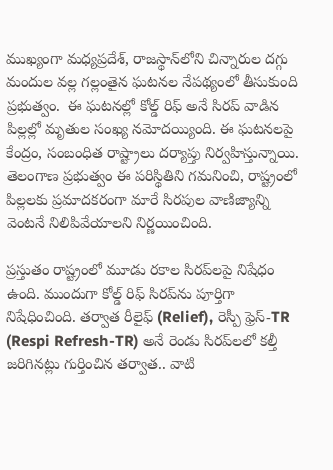ముఖ్యంగా మధ్యప్రదేశ్, రాజస్థాన్‌లోని చిన్నారుల దగ్గు మందుల వల్ల గల్లంతైన ఘటనల నేపథ్యంలో తీసుకుంది ప్రభుత్వం.  ఈ ఘటనల్లో కోల్డ్‌ రిఫ్‌ అనే సిరప్ వాడిన పిల్లల్లో మృతుల సంఖ్య నమోదయ్యింది. ఈ ఘటనలపై కేంద్రం, సంబంధిత రాష్ట్రాలు దర్యాప్తు నిర్వహిస్తున్నాయి. తెలంగాణ ప్రభుత్వం ఈ పరిస్థితిని గమనించి, రాష్ట్రంలో పిల్లలకు ప్రమాదకరంగా మారే సిరపుల వాణిజ్యాన్ని వెంటనే నిలిపివేయాలని నిర్ణయించింది.

ప్రస్తుతం రాష్ట్రంలో మూడు రకాల సిరప్‌లపై నిషేధం ఉంది. ముందుగా కోల్డ్‌ రిఫ్‌ సిరప్‌ను పూర్తిగా నిషేధించింది. తర్వాత రీలైఫ్‌ (Relief), రెస్పీ ఫ్రెస్‌-TR (Respi Refresh-TR) అనే రెండు సిరప్‌లలో కల్తీ జరిగినట్లు గుర్తించిన తర్వాత.. వాటి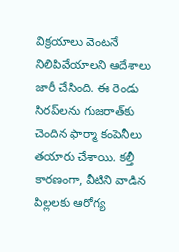విక్రయాలు వెంటనే నిలిపివేయాలని ఆదేశాలు జారీ చేసింది. ఈ రెండు సిరప్‌లను గుజరాత్‌కు చెందిన ఫార్మా కంపెనీలు తయారు చేశాయి. కల్తీ కారణంగా, వీటిని వాడిన పిల్లలకు ఆరోగ్య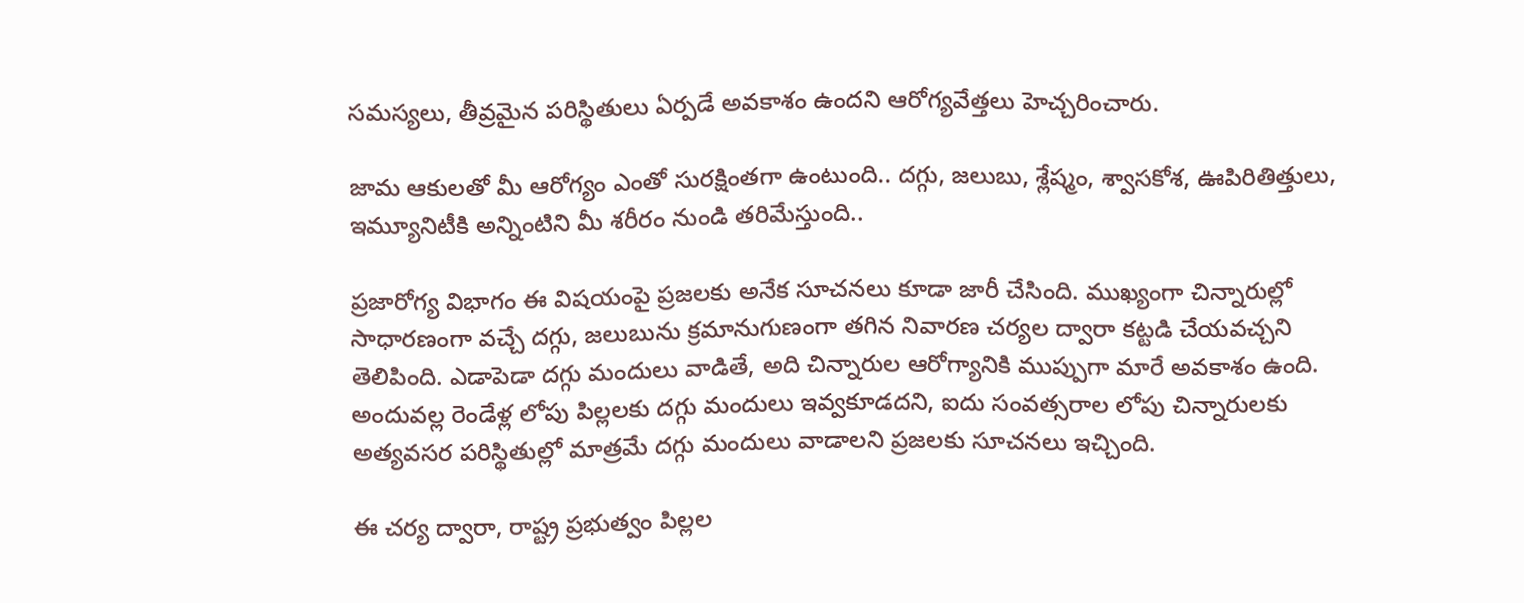సమస్యలు, తీవ్రమైన పరిస్థితులు ఏర్పడే అవకాశం ఉందని ఆరోగ్యవేత్తలు హెచ్చరించారు.

జామ ఆకులతో మీ ఆరోగ్యం ఎంతో సురక్షింతగా ఉంటుంది.. దగ్గు, జలుబు, శ్లేష్మం, శ్వాసకోశ, ఊపిరితిత్తులు, ఇమ్యూనిటీకి అన్నింటిని మీ శరీరం నుండి తరిమేస్తుంది..

ప్రజారోగ్య విభాగం ఈ విషయంపై ప్రజలకు అనేక సూచనలు కూడా జారీ చేసింది. ముఖ్యంగా చిన్నారుల్లో సాధారణంగా వచ్చే దగ్గు, జలుబును క్రమానుగుణంగా తగిన నివారణ చర్యల ద్వారా కట్టడి చేయవచ్చని తెలిపింది. ఎడాపెడా దగ్గు మందులు వాడితే, అది చిన్నారుల ఆరోగ్యానికి ముప్పుగా మారే అవకాశం ఉంది. అందువల్ల రెండేళ్ల లోపు పిల్లలకు దగ్గు మందులు ఇవ్వకూడదని, ఐదు సంవత్సరాల లోపు చిన్నారులకు అత్యవసర పరిస్థితుల్లో మాత్రమే దగ్గు మందులు వాడాలని ప్రజలకు సూచనలు ఇచ్చింది.

ఈ చర్య ద్వారా, రాష్ట్ర ప్రభుత్వం పిల్లల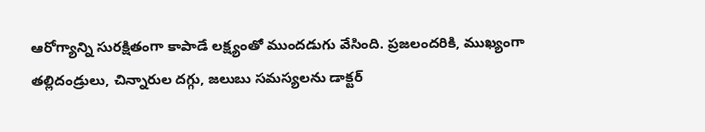ఆరోగ్యాన్ని సురక్షితంగా కాపాడే లక్ష్యంతో ముందడుగు వేసింది. ప్రజలందరికి, ముఖ్యంగా తల్లిదండ్రులు, చిన్నారుల దగ్గు, జలుబు సమస్యలను డాక్టర్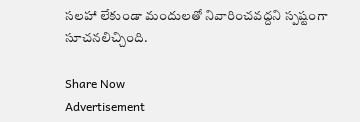సలహా లేకుండా మందులతో నివారించవద్దని స్పష్టంగా సూచనలిచ్చింది.

Share Now
Advertisement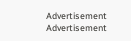Advertisement
Advertisement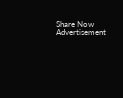Share Now
Advertisement